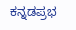ಕನ್ನಡಪ್ರಭ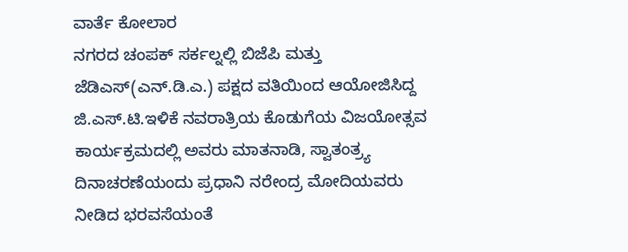ವಾರ್ತೆ ಕೋಲಾರ
ನಗರದ ಚಂಪಕ್ ಸರ್ಕಲ್ನಲ್ಲಿ ಬಿಜೆಪಿ ಮತ್ತು ಜೆಡಿಎಸ್(ಎನ್.ಡಿ.ಎ.) ಪಕ್ಷದ ವತಿಯಿಂದ ಆಯೋಜಿಸಿದ್ದ ಜಿ.ಎಸ್.ಟಿ.ಇಳಿಕೆ ನವರಾತ್ರಿಯ ಕೊಡುಗೆಯ ವಿಜಯೋತ್ಸವ ಕಾರ್ಯಕ್ರಮದಲ್ಲಿ ಅವರು ಮಾತನಾಡಿ, ಸ್ವಾತಂತ್ರ್ಯ ದಿನಾಚರಣೆಯಂದು ಪ್ರಧಾನಿ ನರೇಂದ್ರ ಮೋದಿಯವರು ನೀಡಿದ ಭರವಸೆಯಂತೆ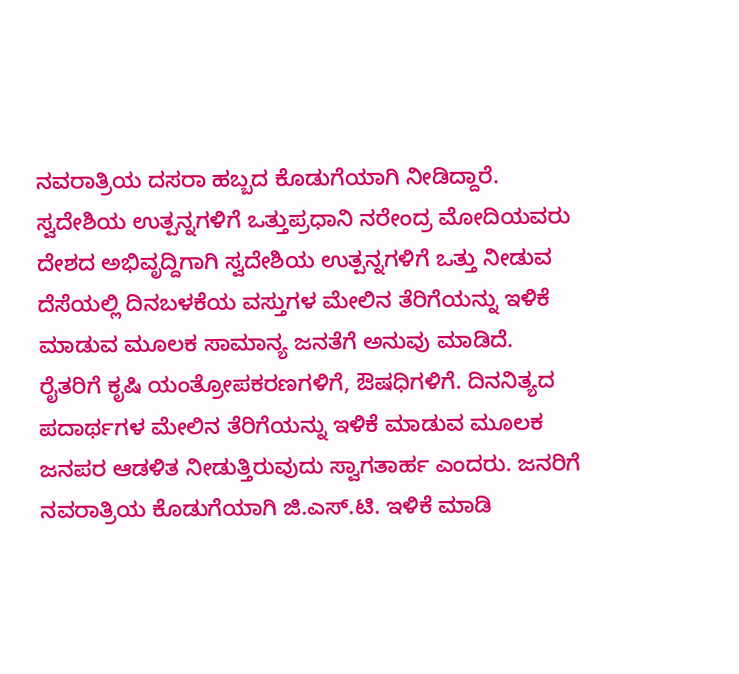ನವರಾತ್ರಿಯ ದಸರಾ ಹಬ್ಬದ ಕೊಡುಗೆಯಾಗಿ ನೀಡಿದ್ದಾರೆ.
ಸ್ವದೇಶಿಯ ಉತ್ಪನ್ನಗಳಿಗೆ ಒತ್ತುಪ್ರಧಾನಿ ನರೇಂದ್ರ ಮೋದಿಯವರು ದೇಶದ ಅಭಿವೃದ್ದಿಗಾಗಿ ಸ್ವದೇಶಿಯ ಉತ್ಪನ್ನಗಳಿಗೆ ಒತ್ತು ನೀಡುವ ದೆಸೆಯಲ್ಲಿ ದಿನಬಳಕೆಯ ವಸ್ತುಗಳ ಮೇಲಿನ ತೆರಿಗೆಯನ್ನು ಇಳಿಕೆ ಮಾಡುವ ಮೂಲಕ ಸಾಮಾನ್ಯ ಜನತೆಗೆ ಅನುವು ಮಾಡಿದೆ. ರೈತರಿಗೆ ಕೃಷಿ ಯಂತ್ರೋಪಕರಣಗಳಿಗೆ, ಔಷಧಿಗಳಿಗೆ. ದಿನನಿತ್ಯದ ಪದಾರ್ಥಗಳ ಮೇಲಿನ ತೆರಿಗೆಯನ್ನು ಇಳಿಕೆ ಮಾಡುವ ಮೂಲಕ ಜನಪರ ಆಡಳಿತ ನೀಡುತ್ತಿರುವುದು ಸ್ವಾಗತಾರ್ಹ ಎಂದರು. ಜನರಿಗೆ ನವರಾತ್ರಿಯ ಕೊಡುಗೆಯಾಗಿ ಜಿ.ಎಸ್.ಟಿ. ಇಳಿಕೆ ಮಾಡಿ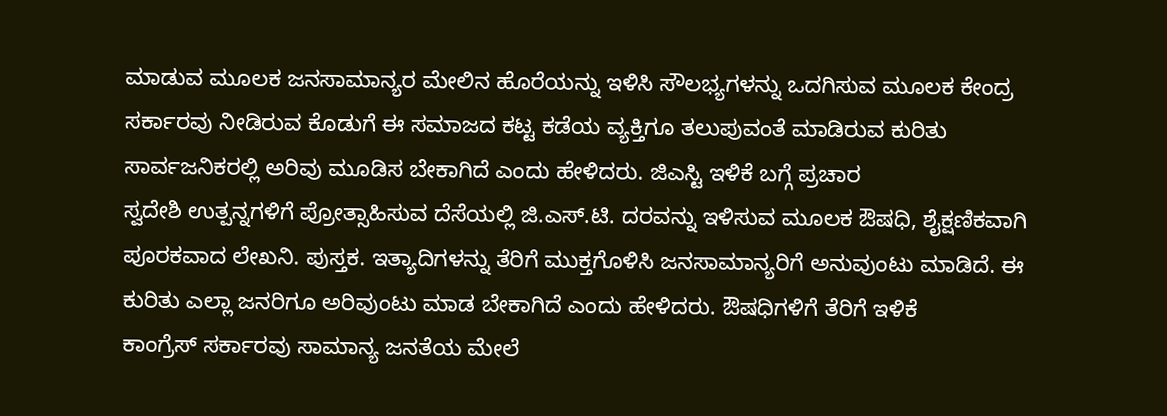ಮಾಡುವ ಮೂಲಕ ಜನಸಾಮಾನ್ಯರ ಮೇಲಿನ ಹೊರೆಯನ್ನು ಇಳಿಸಿ ಸೌಲಭ್ಯಗಳನ್ನು ಒದಗಿಸುವ ಮೂಲಕ ಕೇಂದ್ರ ಸರ್ಕಾರವು ನೀಡಿರುವ ಕೊಡುಗೆ ಈ ಸಮಾಜದ ಕಟ್ಟ ಕಡೆಯ ವ್ಯಕ್ತಿಗೂ ತಲುಪುವಂತೆ ಮಾಡಿರುವ ಕುರಿತು ಸಾರ್ವಜನಿಕರಲ್ಲಿ ಅರಿವು ಮೂಡಿಸ ಬೇಕಾಗಿದೆ ಎಂದು ಹೇಳಿದರು. ಜಿಎಸ್ಟಿ ಇಳಿಕೆ ಬಗ್ಗೆ ಪ್ರಚಾರ
ಸ್ವದೇಶಿ ಉತ್ಪನ್ನಗಳಿಗೆ ಪ್ರೋತ್ಸಾಹಿಸುವ ದೆಸೆಯಲ್ಲಿ ಜಿ.ಎಸ್.ಟಿ. ದರವನ್ನು ಇಳಿಸುವ ಮೂಲಕ ಔಷಧಿ, ಶೈಕ್ಷಣಿಕವಾಗಿ ಪೂರಕವಾದ ಲೇಖನಿ. ಪುಸ್ತಕ. ಇತ್ಯಾದಿಗಳನ್ನು ತೆರಿಗೆ ಮುಕ್ತಗೊಳಿಸಿ ಜನಸಾಮಾನ್ಯರಿಗೆ ಅನುವುಂಟು ಮಾಡಿದೆ. ಈ ಕುರಿತು ಎಲ್ಲಾ ಜನರಿಗೂ ಅರಿವುಂಟು ಮಾಡ ಬೇಕಾಗಿದೆ ಎಂದು ಹೇಳಿದರು. ಔಷಧಿಗಳಿಗೆ ತೆರಿಗೆ ಇಳಿಕೆ
ಕಾಂಗ್ರೆಸ್ ಸರ್ಕಾರವು ಸಾಮಾನ್ಯ ಜನತೆಯ ಮೇಲೆ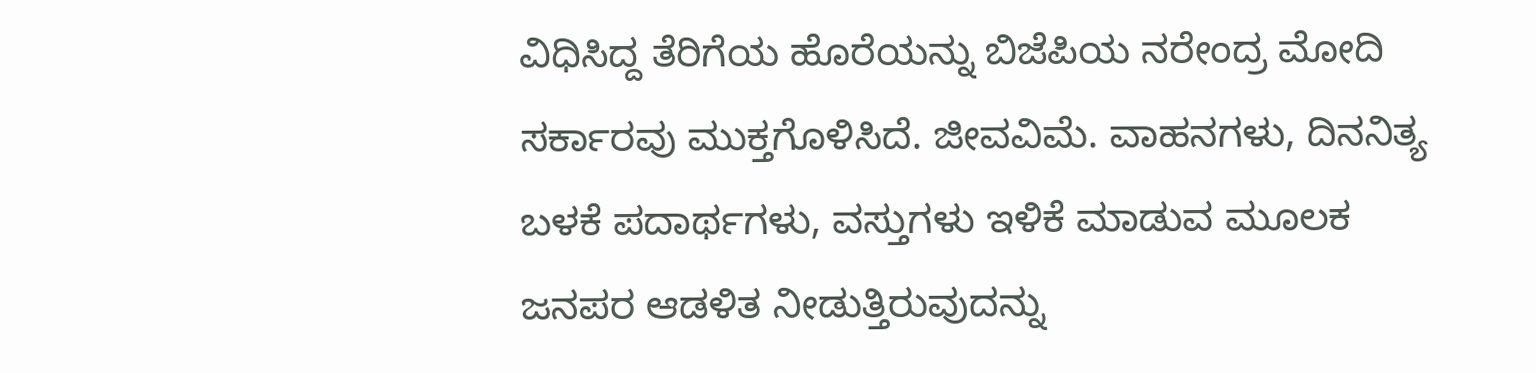ವಿಧಿಸಿದ್ದ ತೆರಿಗೆಯ ಹೊರೆಯನ್ನು ಬಿಜೆಪಿಯ ನರೇಂದ್ರ ಮೋದಿ ಸರ್ಕಾರವು ಮುಕ್ತಗೊಳಿಸಿದೆ. ಜೀವವಿಮೆ. ವಾಹನಗಳು, ದಿನನಿತ್ಯ ಬಳಕೆ ಪದಾರ್ಥಗಳು, ವಸ್ತುಗಳು ಇಳಿಕೆ ಮಾಡುವ ಮೂಲಕ ಜನಪರ ಆಡಳಿತ ನೀಡುತ್ತಿರುವುದನ್ನು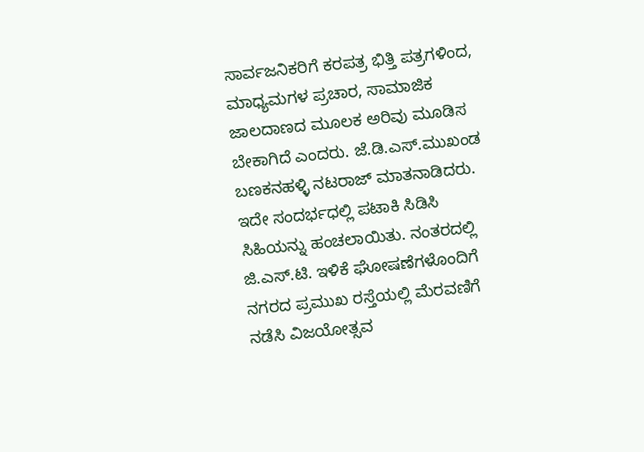ಸಾರ್ವಜನಿಕರಿಗೆ ಕರಪತ್ರ ಭಿತ್ತಿ ಪತ್ರಗಳಿಂದ, ಮಾಧ್ಯಮಗಳ ಪ್ರಚಾರ, ಸಾಮಾಜಿಕ ಜಾಲದಾಣದ ಮೂಲಕ ಅರಿವು ಮೂಡಿಸ ಬೇಕಾಗಿದೆ ಎಂದರು. ಜೆ.ಡಿ.ಎಸ್.ಮುಖಂಡ ಬಣಕನಹಳ್ಳಿ ನಟರಾಜ್ ಮಾತನಾಡಿದರು. ಇದೇ ಸಂದರ್ಭಧಲ್ಲಿ ಪಟಾಕಿ ಸಿಡಿಸಿ ಸಿಹಿಯನ್ನು ಹಂಚಲಾಯಿತು. ನಂತರದಲ್ಲಿ ಜಿ.ಎಸ್.ಟಿ. ಇಳಿಕೆ ಘೋಷಣೆಗಳೊಂದಿಗೆ ನಗರದ ಪ್ರಮುಖ ರಸ್ತೆಯಲ್ಲಿ ಮೆರವಣಿಗೆ ನಡೆಸಿ ವಿಜಯೋತ್ಸವ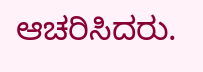ಆಚರಿಸಿದರು.